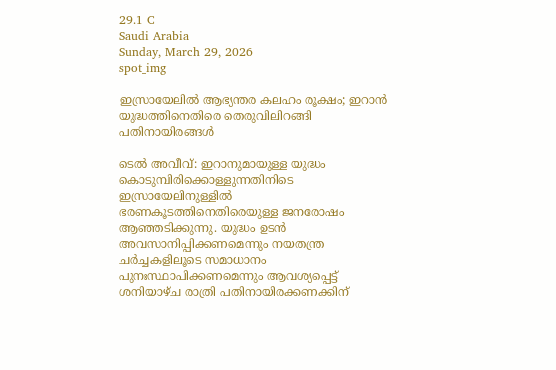29.1 C
Saudi Arabia
Sunday, March 29, 2026
spot_img

ഇസ്രായേലിൽ ആഭ്യന്തര കലഹം രൂക്ഷം; ഇറാൻ യുദ്ധത്തിനെതിരെ തെരുവിലിറങ്ങി പതിനായിരങ്ങൾ

ടെൽ അവീവ്: ഇറാനുമായുള്ള യുദ്ധം കൊടുമ്പിരിക്കൊള്ളുന്നതിനിടെ ഇസ്രായേലിനുള്ളിൽ ഭരണകൂടത്തിനെതിരെയുള്ള ജനരോഷം ആഞ്ഞടിക്കുന്നു. യുദ്ധം ഉടൻ അവസാനിപ്പിക്കണമെന്നും നയതന്ത്ര ചർച്ചകളിലൂടെ സമാധാനം പുനഃസ്ഥാപിക്കണമെന്നും ആവശ്യപ്പെട്ട് ശനിയാഴ്ച രാത്രി പതിനായിരക്കണക്കിന്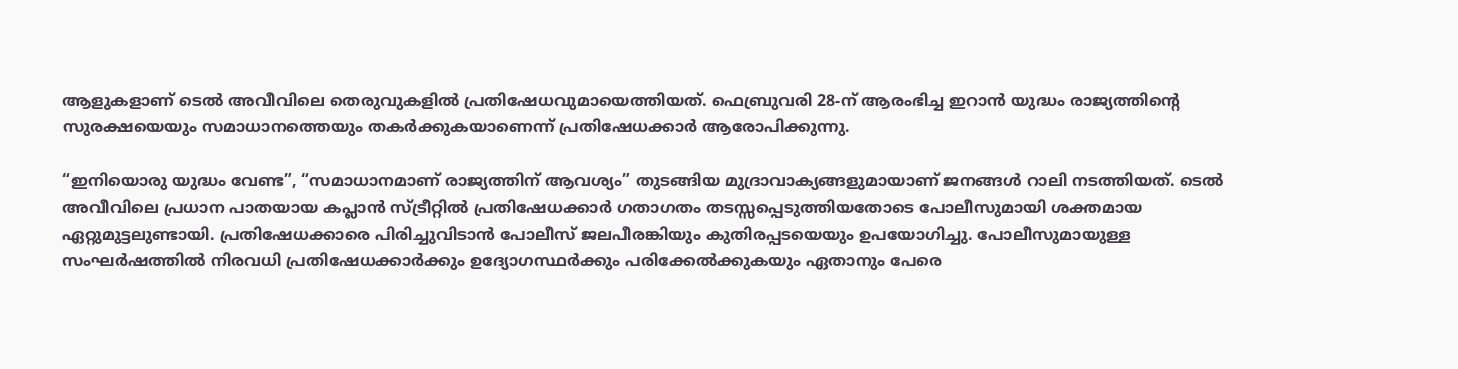ആളുകളാണ് ടെൽ അവീവിലെ തെരുവുകളിൽ പ്രതിഷേധവുമായെത്തിയത്. ഫെബ്രുവരി 28-ന് ആരംഭിച്ച ഇറാൻ യുദ്ധം രാജ്യത്തിന്റെ സുരക്ഷയെയും സമാധാനത്തെയും തകർക്കുകയാണെന്ന് പ്രതിഷേധക്കാർ ആരോപിക്കുന്നു.

“ഇനിയൊരു യുദ്ധം വേണ്ട”, “സമാധാനമാണ് രാജ്യത്തിന് ആവശ്യം” തുടങ്ങിയ മുദ്രാവാക്യങ്ങളുമായാണ് ജനങ്ങൾ റാലി നടത്തിയത്. ടെൽ അവീവിലെ പ്രധാന പാതയായ കപ്ലാൻ സ്ട്രീറ്റിൽ പ്രതിഷേധക്കാർ ഗതാഗതം തടസ്സപ്പെടുത്തിയതോടെ പോലീസുമായി ശക്തമായ ഏറ്റുമുട്ടലുണ്ടായി. പ്രതിഷേധക്കാരെ പിരിച്ചുവിടാൻ പോലീസ് ജലപീരങ്കിയും കുതിരപ്പടയെയും ഉപയോഗിച്ചു. പോലീസുമായുള്ള സംഘർഷത്തിൽ നിരവധി പ്രതിഷേധക്കാർക്കും ഉദ്യോഗസ്ഥർക്കും പരിക്കേൽക്കുകയും ഏതാനും പേരെ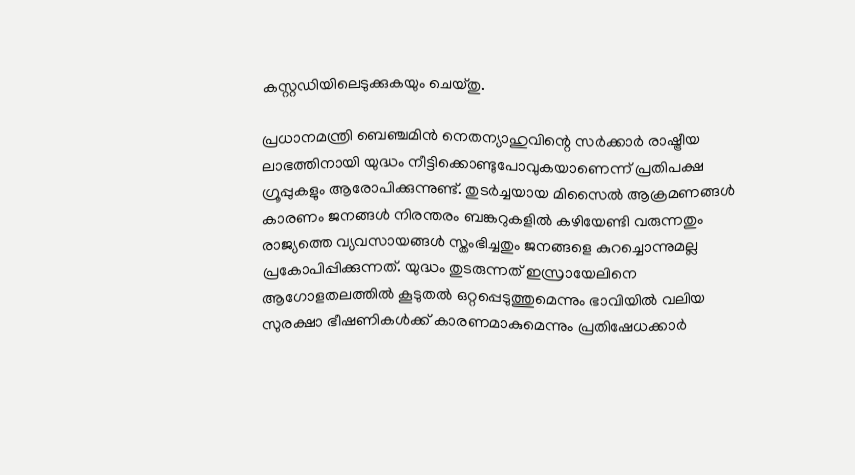കസ്റ്റഡിയിലെടുക്കുകയും ചെയ്തു.

പ്രധാനമന്ത്രി ബെഞ്ചമിൻ നെതന്യാഹുവിന്റെ സർക്കാർ രാഷ്ട്രീയ ലാഭത്തിനായി യുദ്ധം നീട്ടിക്കൊണ്ടുപോവുകയാണെന്ന് പ്രതിപക്ഷ ഗ്രൂപ്പുകളും ആരോപിക്കുന്നുണ്ട്. തുടർച്ചയായ മിസൈൽ ആക്രമണങ്ങൾ കാരണം ജനങ്ങൾ നിരന്തരം ബങ്കറുകളിൽ കഴിയേണ്ടി വരുന്നതും രാജ്യത്തെ വ്യവസായങ്ങൾ സ്തംഭിച്ചതും ജനങ്ങളെ കുറച്ചൊന്നുമല്ല പ്രകോപിപ്പിക്കുന്നത്. യുദ്ധം തുടരുന്നത് ഇസ്രായേലിനെ ആഗോളതലത്തിൽ കൂടുതൽ ഒറ്റപ്പെടുത്തുമെന്നും ഭാവിയിൽ വലിയ സുരക്ഷാ ഭീഷണികൾക്ക് കാരണമാകുമെന്നും പ്രതിഷേധക്കാർ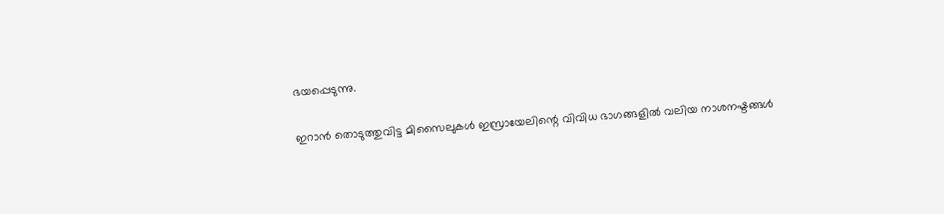ഭയപ്പെടുന്നു.

ഇറാൻ തൊടുത്തുവിട്ട മിസൈലുകൾ ഇസ്രായേലിന്റെ വിവിധ ഭാഗങ്ങളിൽ വലിയ നാശനഷ്ടങ്ങൾ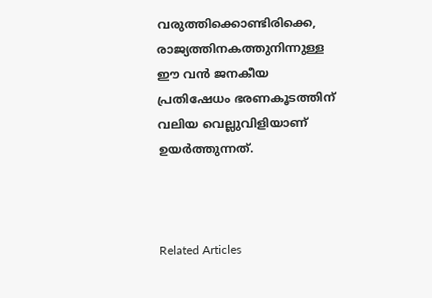വരുത്തിക്കൊണ്ടിരിക്കെ, രാജ്യത്തിനകത്തുനിന്നുള്ള ഈ വൻ ജനകീയ പ്രതിഷേധം ഭരണകൂടത്തിന് വലിയ വെല്ലുവിളിയാണ് ഉയർത്തുന്നത്.



Related Articles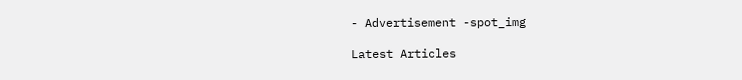- Advertisement -spot_img

Latest Articles